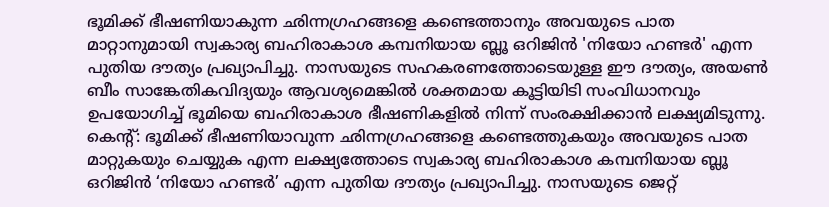ഭൂമിക്ക് ഭീഷണിയാകുന്ന ഛിന്നഗ്രഹങ്ങളെ കണ്ടെത്താനും അവയുടെ പാത മാറ്റാനുമായി സ്വകാര്യ ബഹിരാകാശ കമ്പനിയായ ബ്ലൂ ഒറിജിൻ 'നിയോ ഹണ്ടർ' എന്ന പുതിയ ദൗത്യം പ്രഖ്യാപിച്ചു. നാസയുടെ സഹകരണത്തോടെയുള്ള ഈ ദൗത്യം, അയൺ ബീം സാങ്കേതികവിദ്യയും ആവശ്യമെങ്കിൽ ശക്തമായ കൂട്ടിയിടി സംവിധാനവും ഉപയോഗിച്ച് ഭൂമിയെ ബഹിരാകാശ ഭീഷണികളിൽ നിന്ന് സംരക്ഷിക്കാൻ ലക്ഷ്യമിടുന്നു.
കെന്റ്: ഭൂമിക്ക് ഭീഷണിയാവുന്ന ഛിന്നഗ്രഹങ്ങളെ കണ്ടെത്തുകയും അവയുടെ പാത മാറ്റുകയും ചെയ്യുക എന്ന ലക്ഷ്യത്തോടെ സ്വകാര്യ ബഹിരാകാശ കമ്പനിയായ ബ്ലൂ ഒറിജിൻ ‘നിയോ ഹണ്ടർ’ എന്ന പുതിയ ദൗത്യം പ്രഖ്യാപിച്ചു. നാസയുടെ ജെറ്റ്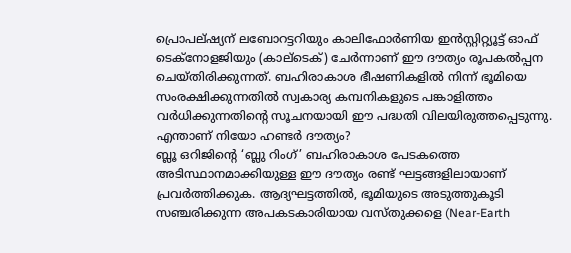പ്രൊപല്ഷ്യന് ലബോറട്ടറിയും കാലിഫോർണിയ ഇൻസ്റ്റിറ്റ്യൂട്ട് ഓഫ് ടെക്നോളജിയും (കാല്ടെക്) ചേർന്നാണ് ഈ ദൗത്യം രൂപകൽപ്പന ചെയ്തിരിക്കുന്നത്. ബഹിരാകാശ ഭീഷണികളിൽ നിന്ന് ഭൂമിയെ സംരക്ഷിക്കുന്നതിൽ സ്വകാര്യ കമ്പനികളുടെ പങ്കാളിത്തം വർധിക്കുന്നതിന്റെ സൂചനയായി ഈ പദ്ധതി വിലയിരുത്തപ്പെടുന്നു.
എന്താണ് നിയോ ഹണ്ടർ ദൗത്യം?
ബ്ലൂ ഒറിജിന്റെ ‘ബ്ലു റിംഗ്’ ബഹിരാകാശ പേടകത്തെ അടിസ്ഥാനമാക്കിയുള്ള ഈ ദൗത്യം രണ്ട് ഘട്ടങ്ങളിലായാണ് പ്രവർത്തിക്കുക. ആദ്യഘട്ടത്തിൽ, ഭൂമിയുടെ അടുത്തുകൂടി സഞ്ചരിക്കുന്ന അപകടകാരിയായ വസ്തുക്കളെ (Near-Earth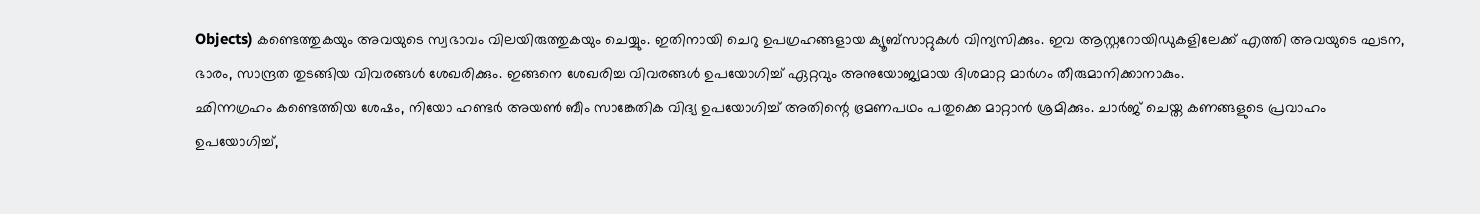Objects) കണ്ടെത്തുകയും അവയുടെ സ്വഭാവം വിലയിരുത്തുകയും ചെയ്യും. ഇതിനായി ചെറു ഉപഗ്രഹങ്ങളായ ക്യൂബ്സാറ്റുകൾ വിന്യസിക്കും. ഇവ ആസ്റ്ററോയിഡുകളിലേക്ക് എത്തി അവയുടെ ഘടന, ഭാരം, സാന്ദ്രത തുടങ്ങിയ വിവരങ്ങൾ ശേഖരിക്കും. ഇങ്ങനെ ശേഖരിച്ച വിവരങ്ങൾ ഉപയോഗിച്ച് ഏറ്റവും അനുയോജ്യമായ ദിശമാറ്റ മാർഗം തീരുമാനിക്കാനാകും.
ഛിന്നഗ്രഹം കണ്ടെത്തിയ ശേഷം, നിയോ ഹണ്ടർ അയൺ ബീം സാങ്കേതിക വിദ്യ ഉപയോഗിച്ച് അതിന്റെ ഭ്രമണപഥം പതുക്കെ മാറ്റാൻ ശ്രമിക്കും. ചാർജ് ചെയ്ത കണങ്ങളുടെ പ്രവാഹം ഉപയോഗിച്ച്,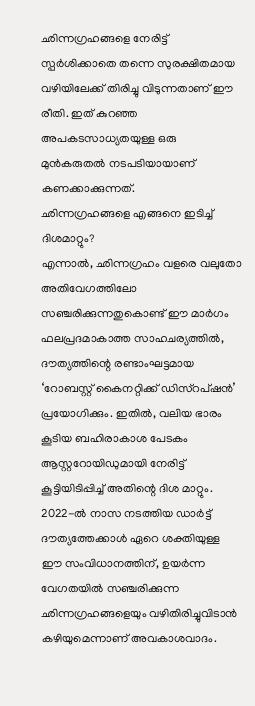ഛിന്നഗ്രഹങ്ങളെ നേരിട്ട് സ്പർശിക്കാതെ തന്നെ സുരക്ഷിതമായ വഴിയിലേക്ക് തിരിച്ചു വിടുന്നതാണ് ഈ രീതി. ഇത് കുറഞ്ഞ അപകടസാധ്യതയുള്ള ഒരു മുൻകരുതൽ നടപടിയായാണ് കണക്കാക്കുന്നത്.
ഛിന്നഗ്രഹങ്ങളെ എങ്ങനെ ഇടിച്ച് ദിശമാറ്റും?
എന്നാൽ, ഛിന്നഗ്രഹം വളരെ വലുതോ അതിവേഗത്തിലോ സഞ്ചരിക്കുന്നതുകൊണ്ട് ഈ മാർഗം ഫലപ്രദമാകാത്ത സാഹചര്യത്തിൽ, ദൗത്യത്തിന്റെ രണ്ടാംഘട്ടമായ ‘റോബസ്റ്റ് കൈനറ്റിക്ക് ഡിസ്റപ്ഷൻ’ പ്രയോഗിക്കും. ഇതിൽ, വലിയ ഭാരം കൂടിയ ബഹിരാകാശ പേടകം ആസ്റ്ററോയിഡുമായി നേരിട്ട് കൂട്ടിയിടിപ്പിച്ച് അതിന്റെ ദിശ മാറ്റും. 2022-ൽ നാസ നടത്തിയ ഡാർട്ട് ദൗത്യത്തേക്കാൾ ഏറെ ശക്തിയുള്ള ഈ സംവിധാനത്തിന്, ഉയർന്ന വേഗതയിൽ സഞ്ചരിക്കുന്ന ഛിന്നഗ്രഹങ്ങളെയും വഴിതിരിച്ചുവിടാൻ കഴിയുമെന്നാണ് അവകാശവാദം.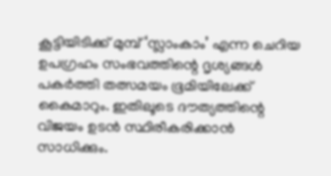കൂട്ടിയിടിക്ക് മുമ്പ് ‘സ്ലാംകാം’ എന്ന ചെറിയ ഉപഗ്രഹം സംഭവത്തിന്റെ ദൃശ്യങ്ങൾ പകർത്തി തത്സമയം ഭൂമിയിലേക്ക് കൈമാറും. ഇതിലൂടെ ദൗത്യത്തിന്റെ വിജയം ഉടൻ സ്ഥിരീകരിക്കാൻ സാധിക്കും.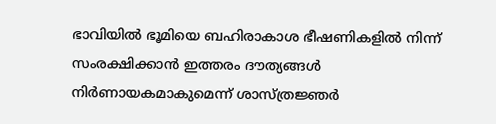ഭാവിയിൽ ഭൂമിയെ ബഹിരാകാശ ഭീഷണികളിൽ നിന്ന് സംരക്ഷിക്കാൻ ഇത്തരം ദൗത്യങ്ങൾ നിർണായകമാകുമെന്ന് ശാസ്ത്രജ്ഞർ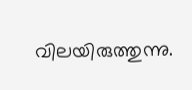വിലയിരുത്തുന്നു.